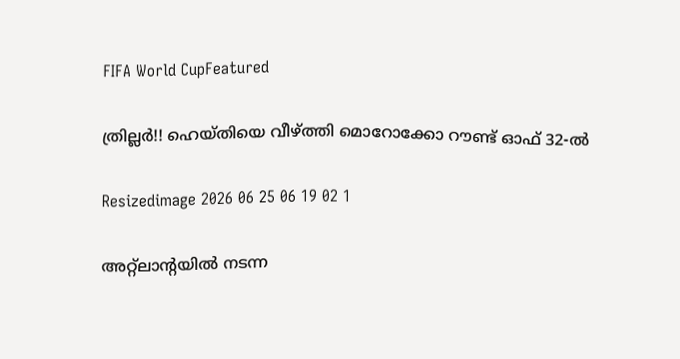FIFA World CupFeatured

ത്രില്ലർ!! ഹെയ്‌തിയെ വീഴ്ത്തി മൊറോക്കോ റൗണ്ട് ഓഫ് 32-ൽ

Resizedimage 2026 06 25 06 19 02 1

അറ്റ്‌ലാന്റയിൽ നടന്ന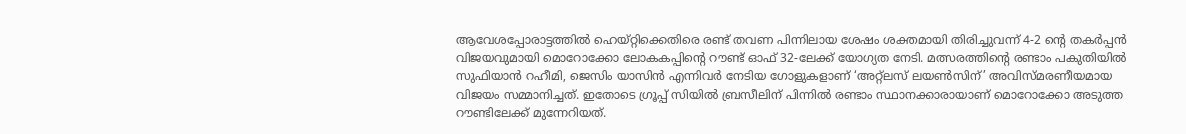ആവേശപ്പോരാട്ടത്തിൽ ഹെയ്‌റ്റിക്കെതിരെ രണ്ട് തവണ പിന്നിലായ ശേഷം ശക്തമായി തിരിച്ചുവന്ന് 4-2 ന്റെ തകർപ്പൻ വിജയവുമായി മൊറോക്കോ ലോകകപ്പിന്റെ റൗണ്ട് ഓഫ് 32-ലേക്ക് യോഗ്യത നേടി. മത്സരത്തിന്റെ രണ്ടാം പകുതിയിൽ സുഫിയാൻ റഹീമി, ജെസിം യാസിൻ എന്നിവർ നേടിയ ഗോളുകളാണ് ‘അറ്റ്ലസ് ലയൺസിന്’ അവിസ്മരണീയമായ വിജയം സമ്മാനിച്ചത്. ഇതോടെ ഗ്രൂപ്പ് സിയിൽ ബ്രസീലിന് പിന്നിൽ രണ്ടാം സ്ഥാനക്കാരായാണ് മൊറോക്കോ അടുത്ത റൗണ്ടിലേക്ക് മുന്നേറിയത്.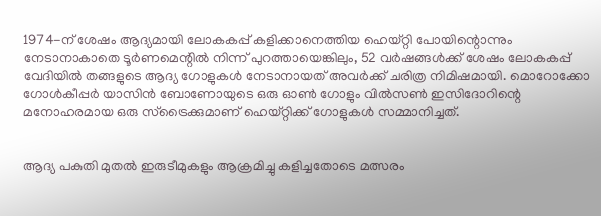1974-ന് ശേഷം ആദ്യമായി ലോകകപ്പ് കളിക്കാനെത്തിയ ഹെയ്‌റ്റി പോയിന്റൊന്നും നേടാനാകാതെ ടൂർണമെന്റിൽ നിന്ന് പുറത്തായെങ്കിലും, 52 വർഷങ്ങൾക്ക് ശേഷം ലോകകപ്പ് വേദിയിൽ തങ്ങളുടെ ആദ്യ ഗോളുകൾ നേടാനായത് അവർക്ക് ചരിത്ര നിമിഷമായി. മൊറോക്കോ ഗോൾകീപ്പർ യാസിൻ ബോണോയുടെ ഒരു ഓൺ ഗോളും വിൽസൺ ഇസിദോറിന്റെ മനോഹരമായ ഒരു സ്ട്രൈക്കുമാണ് ഹെയ്‌റ്റിക്ക് ഗോളുകൾ സമ്മാനിച്ചത്.


ആദ്യ പകുതി മുതൽ ഇരുടീമുകളും ആക്രമിച്ചു കളിച്ചതോടെ മത്സരം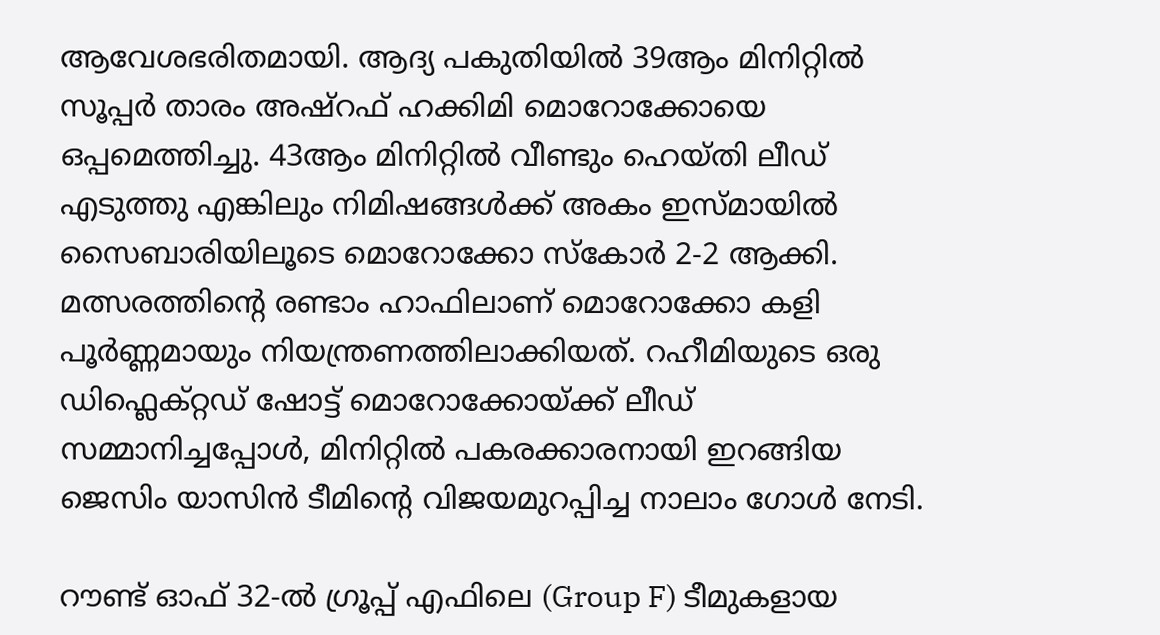ആവേശഭരിതമായി. ആദ്യ പകുതിയിൽ 39ആം മിനിറ്റിൽ സൂപ്പർ താരം അഷ്റഫ് ഹക്കിമി മൊറോക്കോയെ ഒപ്പമെത്തിച്ചു. 43ആം മിനിറ്റിൽ വീണ്ടും ഹെയ്തി ലീഡ് എടുത്തു എങ്കിലും നിമിഷങ്ങൾക്ക് അകം ഇസ്മായിൽ സൈബാരിയിലൂടെ മൊറോക്കോ സ്കോർ 2-2 ആക്കി. മത്സരത്തിന്റെ രണ്ടാം ഹാഫിലാണ് മൊറോക്കോ കളി പൂർണ്ണമായും നിയന്ത്രണത്തിലാക്കിയത്. റഹീമിയുടെ ഒരു ഡിഫ്ലെക്റ്റഡ് ഷോട്ട് മൊറോക്കോയ്ക്ക് ലീഡ് സമ്മാനിച്ചപ്പോൾ, മിനിറ്റിൽ പകരക്കാരനായി ഇറങ്ങിയ ജെസിം യാസിൻ ടീമിന്റെ വിജയമുറപ്പിച്ച നാലാം ഗോൾ നേടി.

റൗണ്ട് ഓഫ് 32-ൽ ഗ്രൂപ്പ് എഫിലെ (Group F) ടീമുകളായ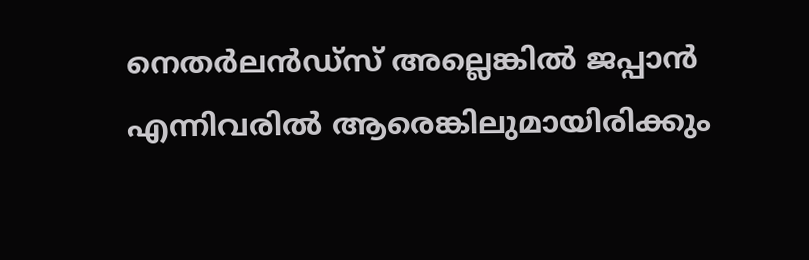നെതർലൻഡ്‌സ് അല്ലെങ്കിൽ ജപ്പാൻ എന്നിവരിൽ ആരെങ്കിലുമായിരിക്കും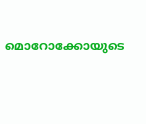മൊറോക്കോയുടെ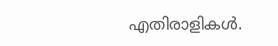എതിരാളികൾ.